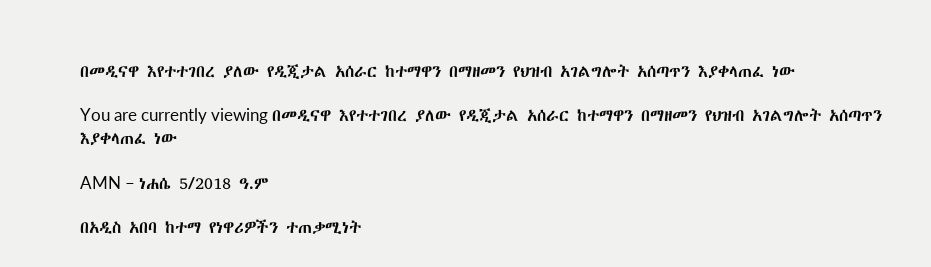በመዲናዋ እየተተገበረ ያለው የዲጂታል አሰራር ከተማዋን በማዘመን የህዝብ አገልግሎት አሰጣጥን እያቀላጠፈ ነው

You are currently viewing በመዲናዋ እየተተገበረ ያለው የዲጂታል አሰራር ከተማዋን በማዘመን የህዝብ አገልግሎት አሰጣጥን እያቀላጠፈ ነው

AMN – ነሐሴ 5/2018 ዓ.ም

በአዲስ አበባ ከተማ የነዋሪዎችን ተጠቃሚነት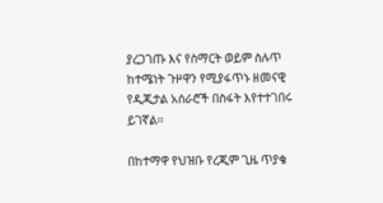ያረጋገጡ እና የስማርት ወይም ስሉጥ ከተሜነት ጉዞዋን የሚያፋጥኑ ዘመናዊ የዲጂታል አሰራሮች በስፋት እየተተገበሩ ይገኛል፡፡

በከተማዋ የህዝቡ የረጂም ጊዜ ጥያቄ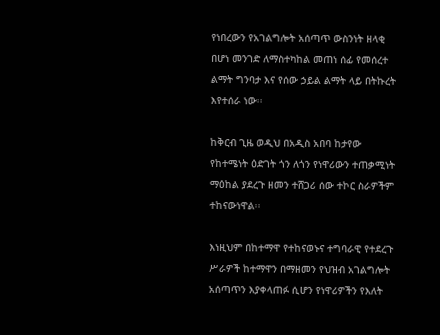የነበረውን የአገልግሎት አሰጣጥ ውስንነት ዘላቂ በሆነ መንገድ ለማስተካከል መጠነ ሰፊ የመሰረተ ልማት ግንባታ እና የሰው ኃይል ልማት ላይ በትኩረት እየተሰራ ነው፡፡

ከቅርብ ጊዜ ወዲህ በአዲስ አበባ ከታየው የከተሜነት ዕድገት ጎን ለጎን የነዋሪውን ተጠቃሚነት ማዕከል ያደረጉ ዘመን ተሸጋሪ ሰው ተኮር ስራዎችም ተከናውነዋል፡፡

እነዚህም በከተማዋ የተከናወኑና ተግባራዊ የተደረጉ ሥራዎች ከተማዋን በማዘመን የህዝብ አገልግሎት አሰጣጥን እያቀላጠፉ ሲሆን የነዋሪዎችን የእለት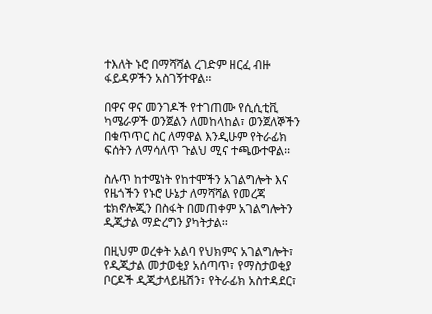ተእለት ኑሮ በማሻሻል ረገድም ዘርፈ ብዙ ፋይዳዎችን አስገኝተዋል፡፡

በዋና ዋና መንገዶች የተገጠሙ የሲሲቲቪ ካሜራዎች ወንጀልን ለመከላከል፣ ወንጀለኞችን በቁጥጥር ስር ለማዋል እንዲሁም የትራፊክ ፍሰትን ለማሳለጥ ጉልህ ሚና ተጫውተዋል፡፡

ስሉጥ ከተሜነት የከተሞችን አገልግሎት እና የዜጎችን የኑሮ ሁኔታ ለማሻሻል የመረጃ ቴክኖሎጂን በስፋት በመጠቀም አገልግሎትን ዲጂታል ማድረግን ያካትታል፡፡

በዚህም ወረቀት አልባ የህክምና አገልግሎት፣ የዲጂታል መታወቂያ አሰጣጥ፣ የማስታወቂያ ቦርዶች ዲጂታላይዜሽን፣ የትራፊክ አስተዳደር፣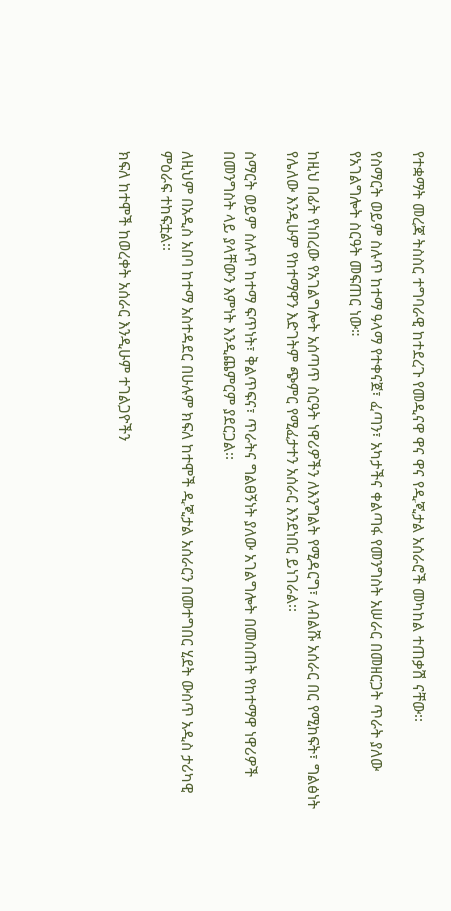የተቋማት መረጃ ትስስር ተግባራዊ ከተደረጉ የመዲናዋ ዋና ዋና የዲጂታል አሰራሮች መካከል ተጠቃሽ ናቸው፡፡

የስማርት ወይም ስሉጥ ከተማ ዓላማ የተቀናጀ፣ ፈጣን፣ አካታችና ቀልጣፋ የመንግስት አሠራር በመዘርጋት ጥራት ያለው የአገልግሎት ስርዓት መፍጠር ነው።

ከዚህ በፊት የነበረው የአገልግሎት አሰጣጥ ስርዓት ነዋሪዎችን ለእንግልት የሚዳርግ፣ ለብልሹ አሰራር በር የሚከፍት፣ ግልፅነት የሌለው እንዲሁም የከተማዋን እድገትም ጭምር የሚፈታተን አሰራር እንደነበር ይነገራል፡፡

ስማርት ወይም ስሉጥ ከተማ ፍጥነት፣ ቅልጥፍና፣ ጥራትና ግልፀኝነት ያለው አገልግሎት በመስጠት የከተማዋ ነዋሪዎች በመንግስት ላይ ያላቸውን እምነት እንዲጨምርም ያደርጋል፡፡

ለዚህም በአዲስ አበባ ከተማ አስተዳደር በሁሉም ክፍለ ከተሞች ዲጂታል አሰራርን በመተግበር ሂደት ውስጥ አዲስ ታሪካዊ ምዕራፍ ተከፍቷል፡፡

ክፍለ ከተሞች ከወረቀት አሰራር እንዲሁም ተገልጋዮችን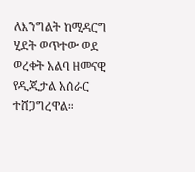ለእንግልት ከሚዳርግ ሂደት ወጥተው ወደ ወረቀት አልባ ዘመናዊ የዲጂታል አሰራር ተሸጋግረዋል።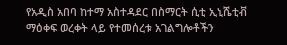የአዲስ አበባ ከተማ አስተዳደር በስማርት ሲቲ ኢኒሼቲቭ ማዕቀፍ ወረቀት ላይ የተመሰረቱ አገልግሎቶችን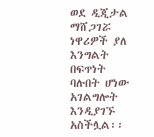ወደ ዲጂታል ማሸጋገሯ ነዋሪዎች ያለ እንግልት በፍጥነት ባሉበት ሆነው አገልግሎት እንዲያገኙ አስችሏል፡፡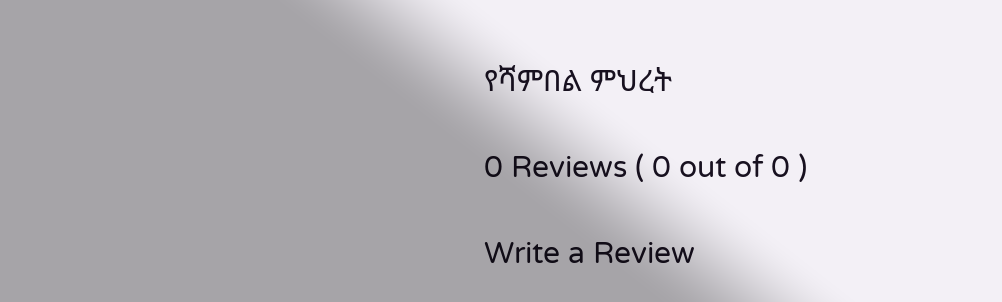የሻምበል ምህረት

0 Reviews ( 0 out of 0 )

Write a Review